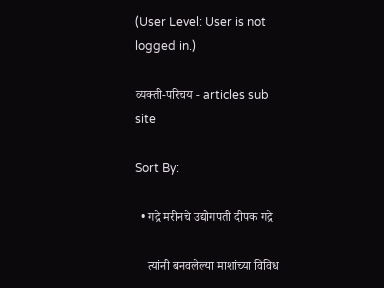(User Level: User is not logged in.)

व्यक्ती-परिचय - articles sub site

Sort By:

  • गद्रे मरीनचे उद्योगपती दीपक गद्रे

    त्यांनी बनवलेल्या माशांच्या विविध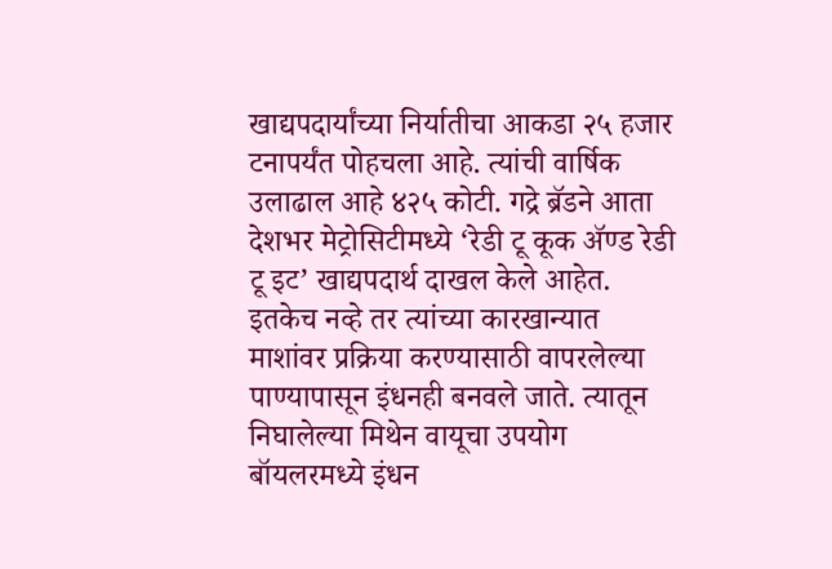खाद्यपदार्यांच्या निर्यातीचा आकडा २५ हजार टनापर्यंत पोहचला आहे. त्यांची वार्षिक उलाढाल आहे ४२५ कोटी. गद्रे ब्रॅडने आता देशभर मेट्रोसिटीमध्ये ‘रेडी टू कूक अ‍ॅण्ड रेडी टू इट’ खाद्यपदार्थ दाखल केले आहेत. इतकेच नव्हे तर त्यांच्या कारखान्यात माशांवर प्रक्रिया करण्यासाठी वापरलेल्या पाण्यापासून इंधनही बनवले जाते. त्यातून निघालेल्या मिथेन वायूचा उपयोग बॉयलरमध्ये इंधन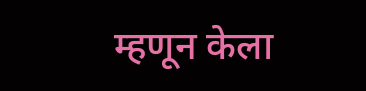म्हणून केला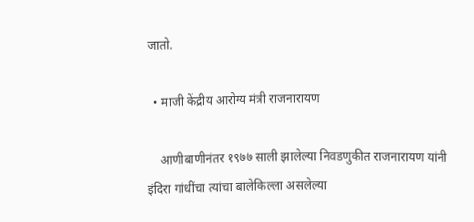जातो.

  • माजी केंद्रीय आरोग्य मंत्री राजनारायण

    आणीबाणीनंतर १९७७ साली झालेल्या निवडणुकीत राजनारायण यांनी इंदिरा गांधींचा त्यांचा बालेकिल्ला असलेल्या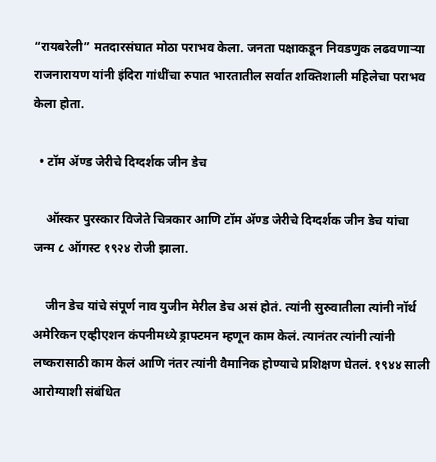“रायबरेली” मतदारसंघात मोठा पराभव केला. जनता पक्षाकडून निवडणुक लढवणाऱ्या राजनारायण यांनी इंदिरा गांधींचा रुपात भारतातील सर्वात शक्तिशाली महिलेचा पराभव केला होता.

  • टॉम ॲण्ड जेरीचे दिग्दर्शक जीन डेच

    ऑस्कर पुरस्कार विजेते चित्रकार आणि टॉम ॲण्ड जेरीचे दिग्दर्शक जीन डेच यांचा जन्म ८ ऑगस्ट १९२४ रोजी झाला.

    जीन डेच यांचे संपूर्ण नाव युजीन मेरील डेच असं होतं. त्यांनी सुरुवातीला त्यांनी नॉर्थ अमेरिकन एव्हीएशन कंपनीमध्ये ड्राफ्टमन म्हणून काम केलं. त्यानंतर त्यांनी त्यांनी लष्करासाठी काम केलं आणि नंतर त्यांनी वैमानिक होण्याचे प्रशिक्षण घेतलं. १९४४ साली आरोग्याशी संबंधित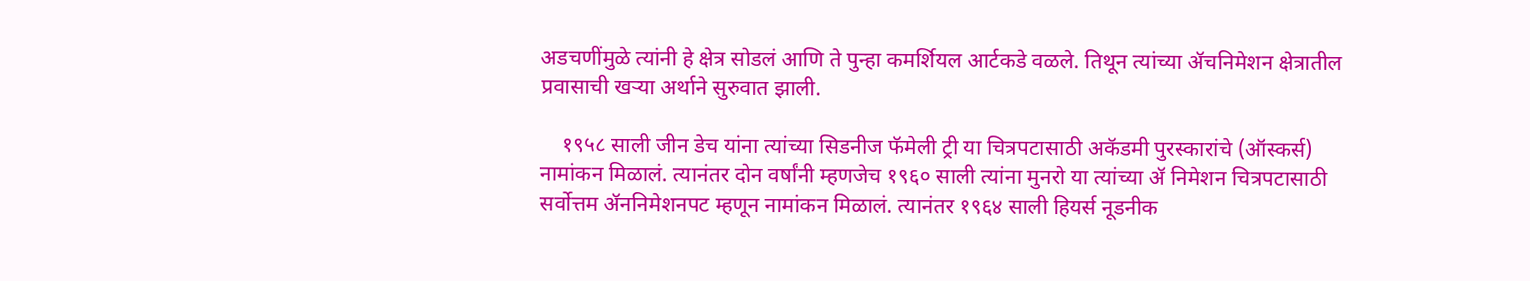अडचणींमुळे त्यांनी हे क्षेत्र सोडलं आणि ते पुन्हा कमर्शियल आर्टकडे वळले. तिथून त्यांच्या ॲचनिमेशन क्षेत्रातील प्रवासाची खऱ्या अर्थाने सुरुवात झाली.

    १९५८ साली जीन डेच यांना त्यांच्या सिडनीज फॅमेली ट्री या चित्रपटासाठी अकॅडमी पुरस्कारांचे (ऑस्कर्स) नामांकन मिळालं. त्यानंतर दोन वर्षांनी म्हणजेच १९६० साली त्यांना मुनरो या त्यांच्या ॲ निमेशन चित्रपटासाठी सर्वोत्तम ॲननिमेशनपट म्हणून नामांकन मिळालं. त्यानंतर १९६४ साली हियर्स नूडनीक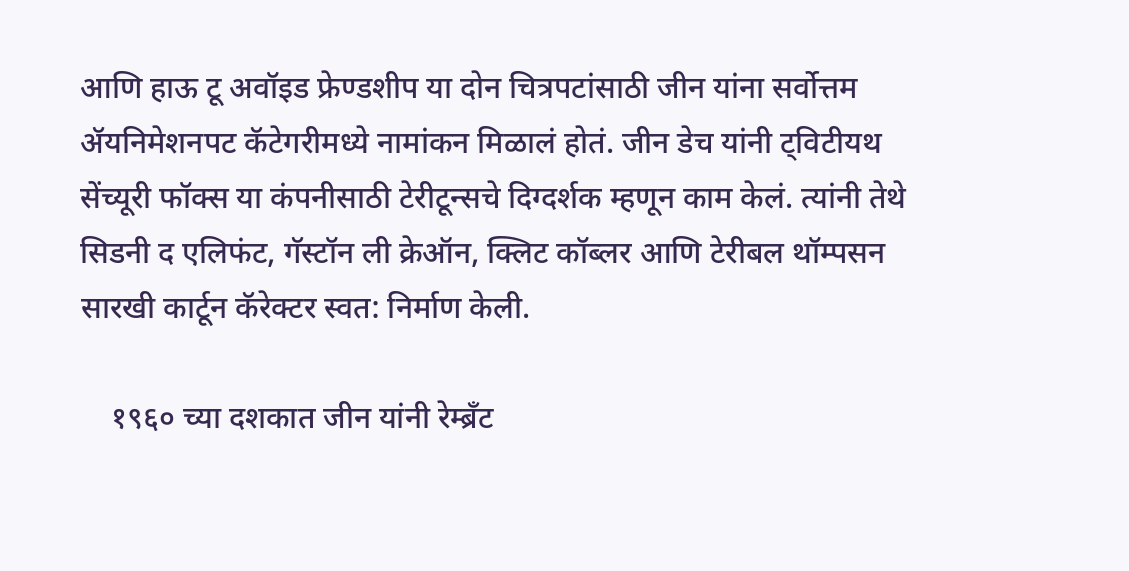आणि हाऊ टू अवॉइड फ्रेण्डशीप या दोन चित्रपटांसाठी जीन यांना सर्वोत्तम ॲयनिमेशनपट कॅटेगरीमध्ये नामांकन मिळालं होतं. जीन डेच यांनी ट्विटीयथ सेंच्यूरी फॉक्स या कंपनीसाठी टेरीटून्सचे दिग्दर्शक म्हणून काम केलं. त्यांनी तेथे सिडनी द एलिफंट, गॅस्टॉन ली क्रेऑन, क्लिट कॉब्लर आणि टेरीबल थॉम्पसन सारखी कार्टून कॅरेक्टर स्वत: निर्माण केली.

    १९६० च्या दशकात जीन यांनी रेम्ब्रँट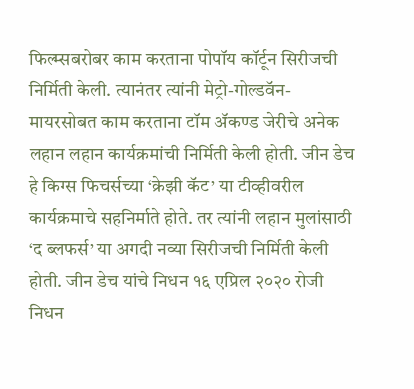फिल्म्सबरोबर काम करताना पोपॉय कॉर्टून सिरीजची निर्मिती केली. त्यानंतर त्यांनी मेट्रो-गोल्डवॅन-मायरसोबत काम करताना टॉम ॲकण्ड जेरीचे अनेक लहान लहान कार्यक्रमांची निर्मिती केली होती. जीन डेच हे किग्स फिचर्सच्या ‘क्रेझी कॅट’ या टीव्हीवरील कार्यक्रमाचे सहनिर्माते होते. तर त्यांनी लहान मुलांसाठी ‘द ब्लफर्स’ या अगदी नव्या सिरीजची निर्मिती केली होती. जीन डेच यांचे निधन १६ एप्रिल २०२० रोजी निधन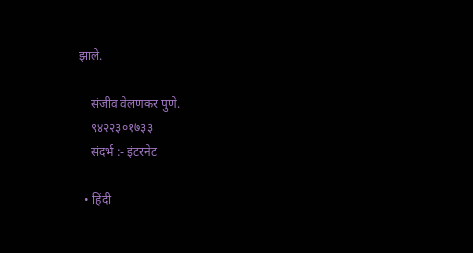झाले.

    संजीव वेलणकर पुणे.
    ९४२२३०१७३३
    संदर्भ :- इंटरनेट

  • हिंदी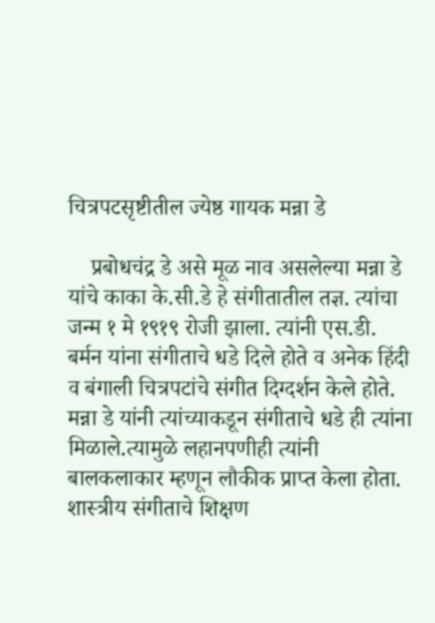चित्रपटसृष्टीतील ज्येष्ठ गायक मन्ना डे

    प्रबोधचंद्र डे असे मूळ नाव असलेल्या मन्ना डे यांचे काका के.सी.डे हे संगीतातील तज्ञ. त्यांचा जन्म १ मे १९१९ रोजी झाला. त्यांनी एस.डी. बर्मन यांना संगीताचे धडे दिले होते व अनेक हिंदी व बंगाली चित्रपटांचे संगीत दिग्दर्शन केले होते. मन्ना डे यांनी त्यांच्याकडून संगीताचे धडे ही त्यांना मिळाले.त्यामुळे लहानपणीही त्यांनी बालकलाकार म्हणून लौकीक प्राप्त केला होता. शास्त्रीय संगीताचे शिक्षण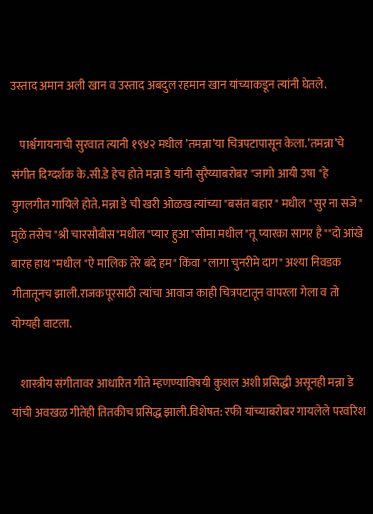उस्ताद अमान अली खान व उस्ताद अबदुल रहमान खान यांच्याकडून त्यांनी घेतले.

    पार्श्वगायनाची सुरवात त्यानी १९४२ मधील ’तमन्ना’या चित्रपटापासून केला.’तमन्ना’चे संगीत दिग्दर्शक के.सी.डे हेच होते मन्ना डे यांनी सुरैय्याबरोबर "जागो आयी उषा "हे युगलगीत गायिले होते. मन्ना डे ची खरी ओळख त्यांच्या "बसंत बहार " मधील "सुर ना सजे" मुळे तसेच "श्री चारसौबीस"मधील "प्यार हुआ "सीमा मधील"तू प्यारका सागर है""दो आंखे बारह हाथ"मधील "ऐ मालिक तेरे बंदे हम" किंवा "लागा चुनरीमे दाग" अश्या निवडक गीतातूनच झाली.राजकपूरसाठी त्यांचा आवाज काही चित्रपटातून वापरला गेला व तो योग्यही वाटला.

    शास्त्रीय संगीतावर आधारित गीते म्हणण्याविषयी कुशल अशी प्रसिद्धी असूनही मन्ना डे यांची अवखळ गीतेही तितकीच प्रसिद्ध झाली.विशेषत: रफी यांच्याबरोबर गायलेले परवरिश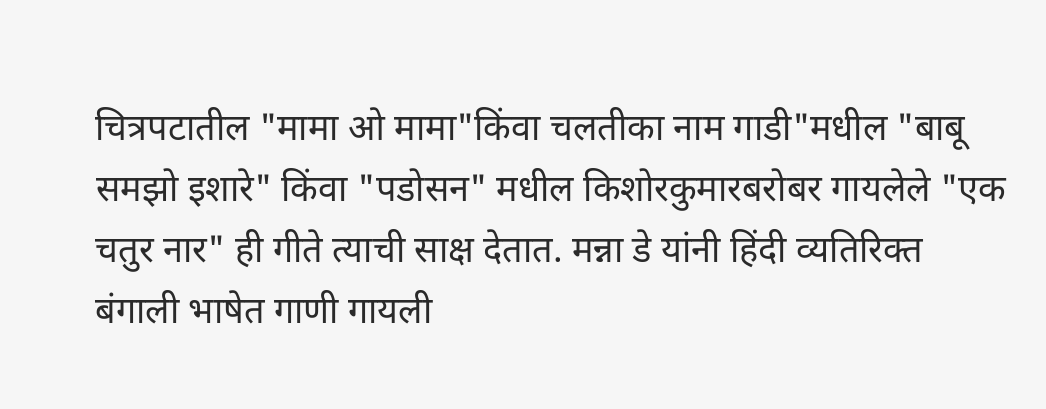चित्रपटातील "मामा ओ मामा"किंवा चलतीका नाम गाडी"मधील "बाबू समझो इशारे" किंवा "पडोसन" मधील किशोरकुमारबरोबर गायलेले "एक चतुर नार" ही गीते त्याची साक्ष देतात. मन्ना डे यांनी हिंदी व्यतिरिक्त बंगाली भाषेत गाणी गायली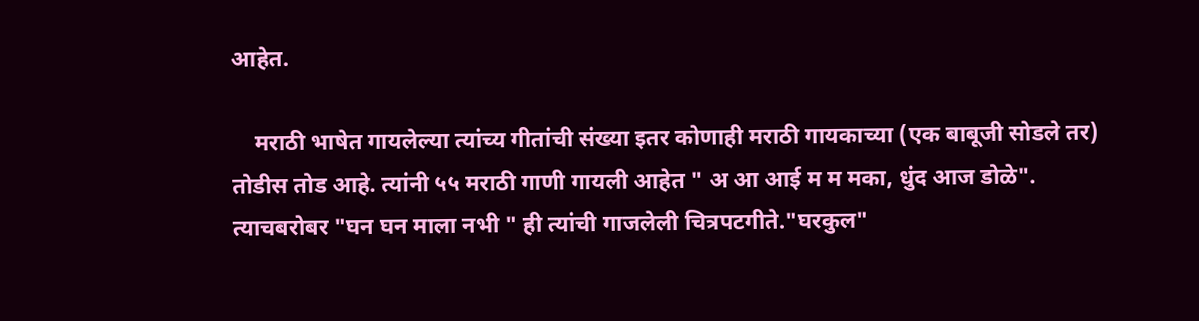आहेत.

    मराठी भाषेत गायलेल्या त्यांच्य गीतांची संख्या इतर कोणाही मराठी गायकाच्या (एक बाबूजी सोडले तर) तोडीस तोड आहे. त्यांनी ५५ मराठी गाणी गायली आहेत " अ आ आई म म मका, धुंद आज डोळे". त्याचबरोबर "घन घन माला नभी " ही त्यांची गाजलेली चित्रपटगीते."घरकुल"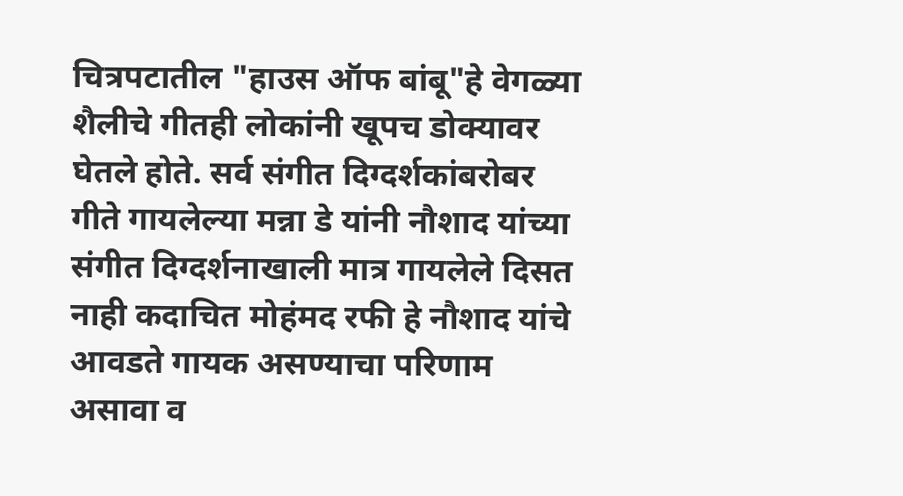चित्रपटातील "हाउस ऑफ बांबू"हे वेगळ्या शैलीचे गीतही लोकांनी खूपच डोक्यावर घेतले होते. सर्व संगीत दिग्दर्शकांबरोबर गीते गायलेल्या मन्ना डे यांनी नौशाद यांच्या संगीत दिग्दर्शनाखाली मात्र गायलेले दिसत नाही कदाचित मोहंमद रफी हे नौशाद यांचे आवडते गायक असण्याचा परिणाम असावा व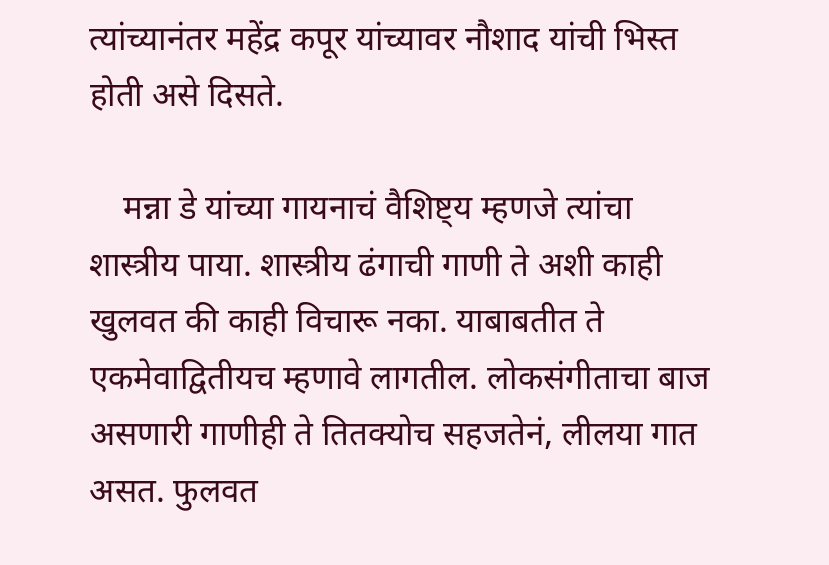त्यांच्यानंतर महेंद्र कपूर यांच्यावर नौशाद यांची भिस्त होती असे दिसते.

    मन्ना डे यांच्या गायनाचं वैशिष्ट्य म्हणजे त्यांचा शास्त्रीय पाया. शास्त्रीय ढंगाची गाणी ते अशी काही खुलवत की काही विचारू नका. याबाबतीत ते एकमेवाद्वितीयच म्हणावे लागतील. लोकसंगीताचा बाज असणारी गाणीही ते तितक्योच सहजतेनं, लीलया गात असत. फुलवत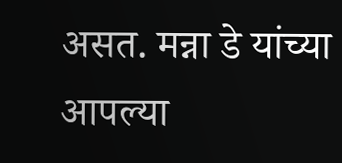असत. मन्ना डे यांच्या आपल्या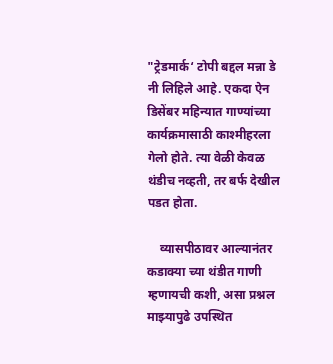"ट्रेडमार्क‘ टोपी बद्दल मन्ना डे नी लिहिले आहे. एकदा ऐन डिसेंबर महिन्यात गाण्यांच्या कार्यक्रमासाठी काश्मीहरला गेलो होते. त्या वेळी केवळ थंडीच नव्हती, तर बर्फ देखील पडत होता.

    व्यासपीठावर आल्यानंतर कडाक्या च्या थंडीत गाणी म्हणायची कशी, असा प्रश्नल माझ्यापुढे उपस्थित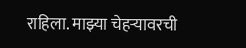राहिला. माझ्या चेहऱ्यावरची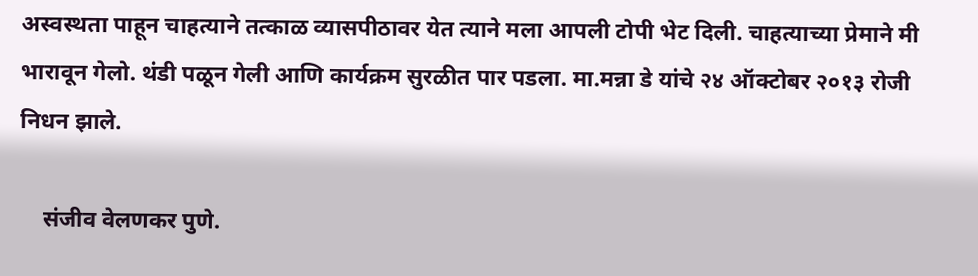अस्वस्थता पाहून चाहत्याने तत्काळ व्यासपीठावर येत त्याने मला आपली टोपी भेट दिली. चाहत्याच्या प्रेमाने मी भारावून गेलो. थंडी पळून गेली आणि कार्यक्रम सुरळीत पार पडला. मा.मन्ना डे यांचे २४ ऑक्टोबर २०१३ रोजी निधन झाले.

    संजीव वेलणकर पुणे.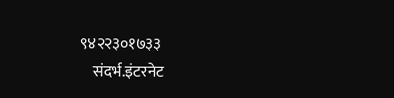९४२२३०१७३३
    संदर्भ.इंटरनेट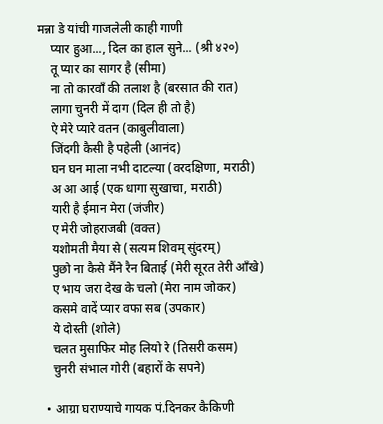मन्ना डे यांची गाजलेली काही गाणी
    प्यार हुआ..., दिल का हाल सुने... (श्री ४२०)
    तू प्यार का सागर है (सीमा)
    ना तो कारवॉं की तलाश है (बरसात की रात)
    लागा चुनरी में दाग (दिल ही तो है)
    ऐ मेरे प्यारे वतन (काबुलीवाला)
    जिंदगी कैसी है पहेली (आनंद)
    घन घन माला नभी दाटल्या (वरदक्षिणा, मराठी)
    अ आ आई (एक धागा सुखाचा, मराठी)
    यारी है ईमान मेरा (जंजीर)
    ए मेरी जोहराजबी (वक्त)
    यशोमती मैया से (सत्यम शिवम्‌ सुंदरम्‌)
    पुछो ना कैसे मैंने रैन बिताई (मेरी सूरत तेरी आँखे)
    ए भाय जरा देख के चलो (मेरा नाम जोकर)
    कसमे वादें प्यार वफा सब (उपकार)
    ये दोस्ती (शोले)
    चलत मुसाफिर मोह लियो रे (तिसरी कसम)
    चुनरी संभाल गोरी (बहारों के सपने)

  • आग्रा घराण्याचे गायक पं.दिनकर कैकिणी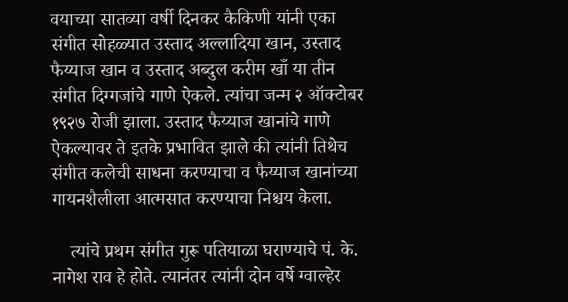वयाच्या सातव्या वर्षी दिनकर कैकिणी यांनी एका संगीत सोहळ्यात उस्ताद अल्लादिया खान, उस्ताद फैय्याज खान व उस्ताद अब्दुल करीम खाँ या तीन संगीत दिग्गजांचे गाणे ऐकले. त्यांचा जन्म २ ऑक्टोबर १९२७ रोजी झाला. उस्ताद फैय्याज खानांचे गाणे ऐकल्यावर ते इतके प्रभावित झाले की त्यांनी तिथेच संगीत कलेची साधना करण्याचा व फैय्याज खानांच्या गायनशैलीला आत्मसात करण्याचा निश्चय केला.

    त्यांचे प्रथम संगीत गुरू पतियाळा घराण्याचे पं. के. नागेश राव हे होते. त्यानंतर त्यांनी दोन वर्षे ग्वाल्हेर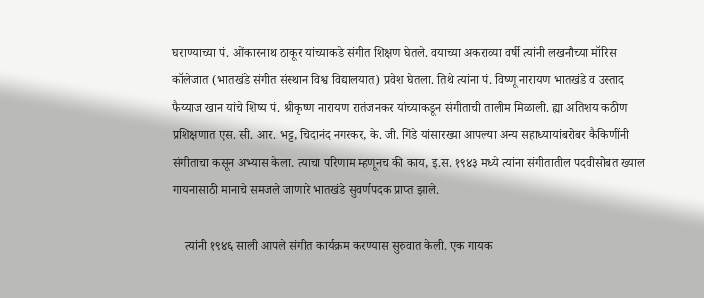घराण्याच्या पं. ओंकारनाथ ठाकूर यांच्याकडे संगीत शिक्षण घेतले. वयाच्या अकराव्या वर्षी त्यांनी लखनौच्या मॉरिस कॉलेजात (भातखंडे संगीत संस्थान विश्व विद्यालयात) प्रवेश घेतला. तिथे त्यांना पं. विष्णू नारायण भातखंडे व उस्ताद फैय्याज खान यांचे शिष्य पं. श्रीकृष्ण नारायण रातंजनकर यांच्याकडून संगीताची तालीम मिळाली. ह्या अतिशय कठीण प्रशिक्षणात एस. सी. आर. भट्ट, चिदानंद नगरकर, के. जी. गिंडे यांसारख्या आपल्या अन्य सहाध्यायांबरोबर कैकिणींनी संगीताचा कसून अभ्यास केला. त्याचा परिणाम म्हणूनच की काय, इ.स. १९४३ मध्ये त्यांना संगीतातील पदवीसोबत ख्याल गायनासाठी मानाचे समजले जाणारे भातखंडे सुवर्णपदक प्राप्त झाले.

    त्यांनी १९४६ साली आपले संगीत कार्यक्रम करण्यास सुरुवात केली. एक गायक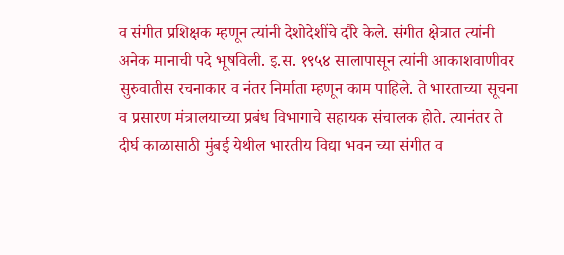व संगीत प्रशिक्षक म्हणून त्यांनी देशोदेशींचे दौरे केले. संगीत क्षेत्रात त्यांनी अनेक मानाची पदे भूषविली. इ.स. १९५४ सालापासून त्यांनी आकाशवाणीवर सुरुवातीस रचनाकार व नंतर निर्माता म्हणून काम पाहिले. ते भारताच्या सूचना व प्रसारण मंत्रालयाच्या प्रबंध विभागाचे सहायक संचालक होते. त्यानंतर ते दीर्घ काळासाठी मुंबई येथील भारतीय विद्या भवन च्या संगीत व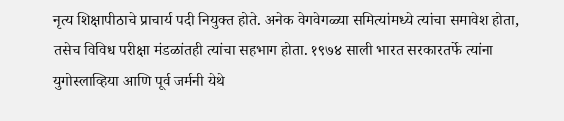नृत्य शिक्षापीठाचे प्राचार्य पदी नियुक्त होते. अनेक वेगवेगळ्या समित्यांमध्ये त्यांचा समावेश होता, तसेच विविध परीक्षा मंडळांतही त्यांचा सहभाग होता. १९७४ साली भारत सरकारतर्फे त्यांना युगोस्लाव्हिया आणि पूर्व जर्मनी येथे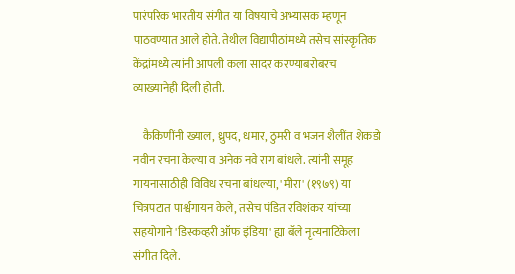पारंपरिक भारतीय संगीत या विषयाचे अभ्यासक म्हणून पाठवण्यात आले होते. तेथील विद्यापीठांमध्ये तसेच सांस्कृतिक केंद्रांमध्ये त्यांनी आपली कला सादर करण्याबरोबरच व्याख्यानेही दिली होती.

    कैकिणींनी ख्याल, ध्रुपद, धमार, ठुमरी व भजन शैलींत शेकडो नवीन रचना केल्या व अनेक नवे राग बांधले. त्यांनी समूह गायनासाठीही विविध रचना बांधल्या, 'मीरा' (१९७९) या चित्रपटात पार्श्वगायन केले, तसेच पंडित रविशंकर यांच्या सहयोगाने 'डिस्कव्हरी ऑफ इंडिया' ह्या बॅले नृत्यनाटिकेला संगीत दिले.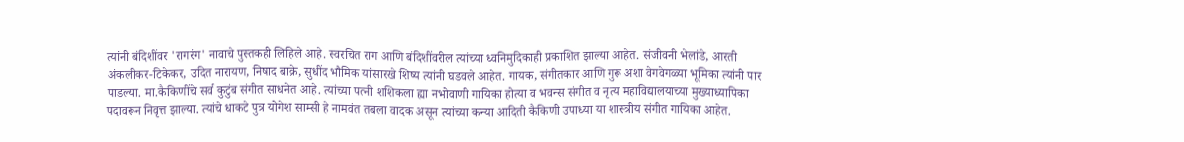त्यांनी बंदिशींवर 'रागरंग' नावाचे पुस्तकही लिहिले आहे. स्वरचित राग आणि बंदिशींवरील त्यांच्या ध्वनिमुदिकाही प्रकाशित झाल्या आहेत. संजीवनी भेलांडे, आरती अंकलीकर-टिकेकर, उदित नारायण, निषाद बाक्रे, सुधींद भौमिक यांसारखे शिष्य त्यांनी घडवले आहेत. गायक, संगीतकार आणि गुरू अशा वेगवेगळ्या भूमिका त्यांनी पार पाडल्या. मा.कैकिणींचे सर्व कुटुंब संगीत साधनेत आहे. त्यांच्या पत्नी शशिकला ह्या नभोवाणी गायिका होत्या व भवन्स संगीत व नृत्य महाविद्यालयाच्या मुख्याध्यापिका पदावरून निवृत्त झाल्या. त्यांचे धाकटे पुत्र योगेश साम्सी हे नामवंत तबला वादक असून त्यांच्या कन्या आदिती कैकिणी उपाध्या या शास्त्रीय संगीत गायिका आहेत.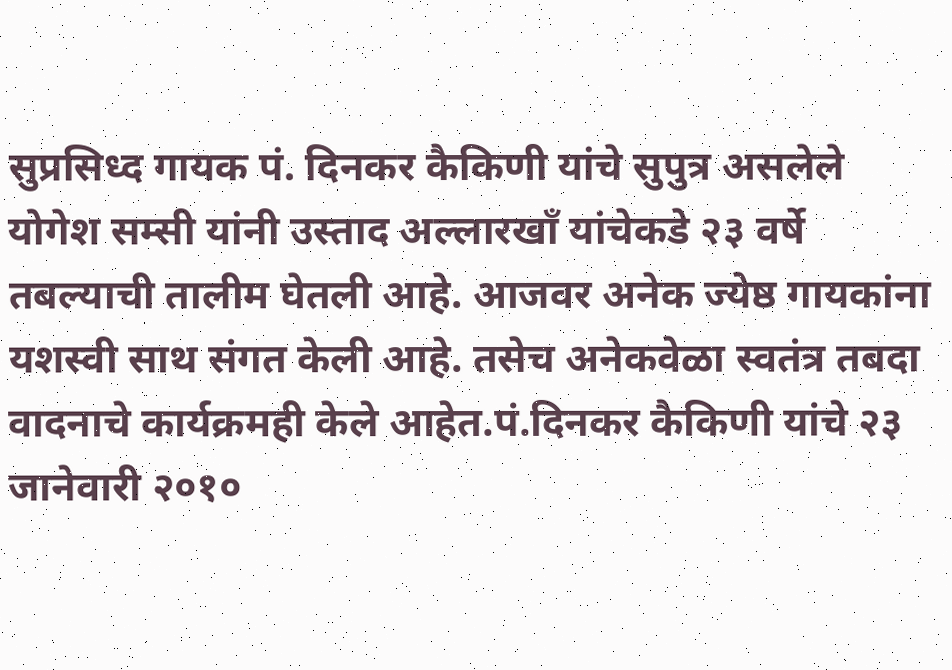सुप्रसिध्द गायक पं. दिनकर कैकिणी यांचे सुपुत्र असलेले योगेश सम्सी यांनी उस्ताद अल्लारखॉं यांचेकडे २३ वर्षे तबल्याची तालीम घेतली आहे. आजवर अनेक ज्येष्ठ गायकांना यशस्वी साथ संगत केली आहे. तसेच अनेकवेळा स्वतंत्र तबदा वादनाचे कार्यक्रमही केले आहेत.पं.दिनकर कैकिणी यांचे २३ जानेवारी २०१०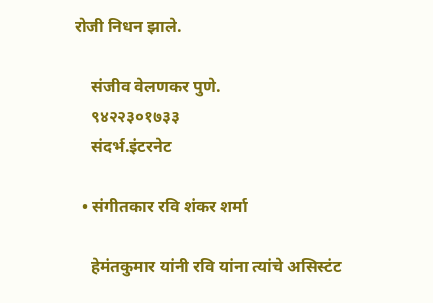रोजी निधन झाले.

    संजीव वेलणकर पुणे.
    ९४२२३०१७३३
    संदर्भ.इंटरनेट

  • संगीतकार रवि शंकर शर्मा

    हेमंतकुमार यांनी रवि यांना त्यांचे असिस्टंट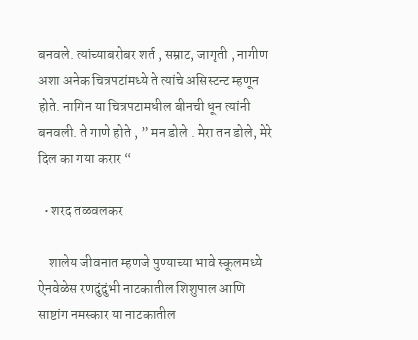बनवले. त्यांच्याबरोबर शर्त , सम्राट, जागृती , नागीण अशा अनेक चित्रपटांमध्ये ते त्यांचे असिस्टन्ट म्हणून होते. नागिन या चित्रपटामधील बीनची धून त्यांनी बनवली. ते गाणे होते , ” मन डोले . मेरा तन डोले, मेरे दिल का गया करार “

  • शरद तळवलकर

    शालेय जीवनात म्हणजे पुण्याच्या भावे स्कूलमध्ये ऐनवेळेस रणदुंदुंभी नाटकातील शिशुपाल आणि साष्टांग नमस्कार या नाटकातील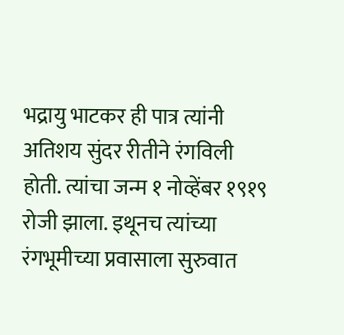भद्रायु भाटकर ही पात्र त्यांनी अतिशय सुंदर रीतीने रंगविली होती. त्यांचा जन्म १ नोव्हेंबर १९१९ रोजी झाला. इथूनच त्यांच्या रंगभूमीच्या प्रवासाला सुरुवात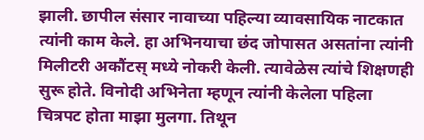झाली. छापील संसार नावाच्या पहिल्या व्यावसायिक नाटकात त्यांनी काम केले. हा अभिनयाचा छंद जोपासत असतांना त्यांनी मिलीटरी अकौंटस् मध्ये नोकरी केली. त्यावेळेस त्यांचे शिक्षणही सुरू होते. विनोदी अभिनेता म्हणून त्यांनी केलेला पहिला चित्रपट होता माझा मुलगा. तिथून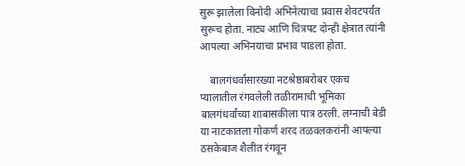सुरू झालेला विनोदी अभिनेत्याचा प्रवास शेवटपर्यंत सुरूच होता. नाट्य आणि चित्रपट दोन्ही क्षेत्रात त्यांनी आपल्या अभिनयाचा प्रभाव पाडला होता.

    बालगंधर्वांसारख्या नटश्रेष्ठाबरोबर एकच प्यालातील रंगवलेली तळीरामाची भूमिका बालगंधर्वांच्या शाबासकीला पात्र ठरली. लग्नाची बेडी या नाटकातला गोकर्ण शरद तळवलकरांनी आपल्या ठसकेबाज शैलीत रंगवून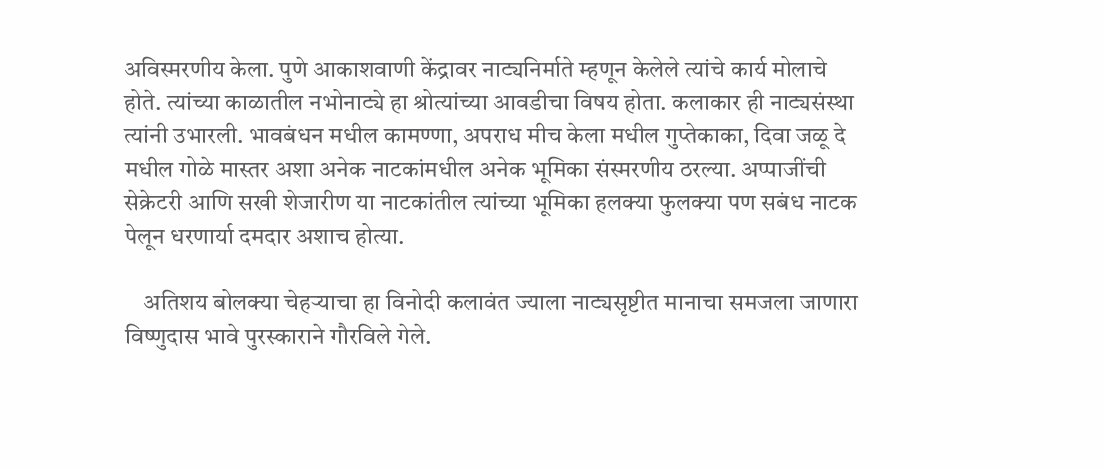अविस्मरणीय केला. पुणे आकाशवाणी केंद्रावर नाट्यनिर्माते म्हणून केलेले त्यांचे कार्य मोलाचे होते. त्यांच्या काळातील नभोनाट्ये हा श्रोत्यांच्या आवडीचा विषय होता. कलाकार ही नाट्यसंस्था त्यांनी उभारली. भावबंधन मधील कामण्णा, अपराध मीच केला मधील गुप्तेकाका, दिवा जळू दे मधील गोळे मास्तर अशा अनेक नाटकांमधील अनेक भूमिका संस्मरणीय ठरल्या. अप्पाजींची सेक्रेटरी आणि सखी शेजारीण या नाटकांतील त्यांच्या भूमिका हलक्या फुलक्या पण सबंध नाटक पेलून धरणार्या दमदार अशाच होत्या.

    अतिशय बोलक्या चेहऱ्याचा हा विनोदी कलावंत ज्याला नाट्यसृष्टीत मानाचा समजला जाणारा विष्णुदास भावे पुरस्काराने गौरविले गेले.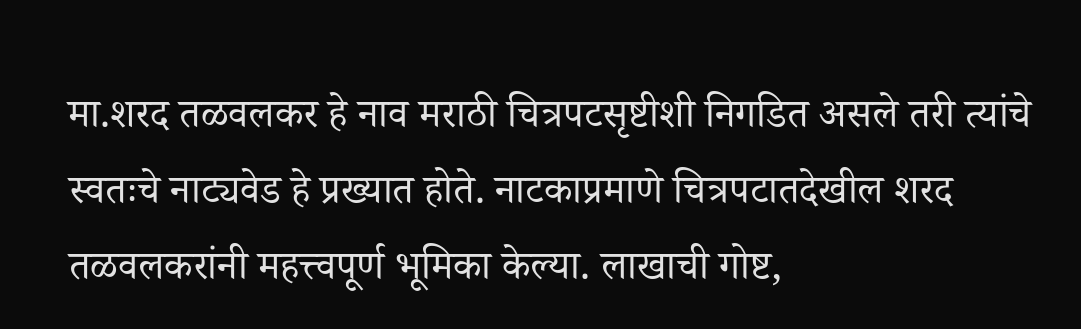मा.शरद तळवलकर हे नाव मराठी चित्रपटसृष्टीशी निगडित असले तरी त्यांचे स्वतःचे नाट्यवेड हे प्रख्यात होते. नाटकाप्रमाणे चित्रपटातदेखील शरद तळवलकरांनी महत्त्वपूर्ण भूमिका केल्या. लाखाची गोष्ट,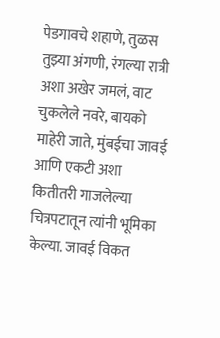पेडगावचे शहाणे, तुळस तुझ्या अंगणी, रंगल्या रात्री अशा अखेर जमलं, वाट चुकलेले नवरे, बायको माहेरी जाते, मुंबईचा जावई आणि एकटी अशा कितीतरी गाजलेल्या चित्रपटातून त्यांनी भूमिका केल्या. जावई विकत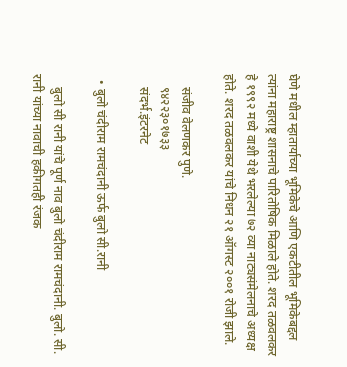घेणे मधील म्हातार्याच्या भूमिकेचे आणि एकटीतील भूमिकेबद्दल त्यांना महाराष्ट्र शासनाचे पारितोषिक मिळाले होते. शरद तळवलकर हे १९९२ मध्ये वाशी येथे भरलेल्या ७२ व्या नाट्यसंमेलनाचे अध्यक्ष होते. शरद तळवलकर यांचे निधन २१ ऑगस्ट २००१ रोजी झाले.

    संजीव वेलणकर पुणे.
    ९४२२३०१७३३
    संदर्भ.इंटरनेट

  • बुलो चंदीराम रामचंदानी ऊर्फ बुलो सी.रानी

    बुलो सी रानी यांचे पूर्ण नाव बुलो चंदीराम रामचंदानी. बुलो. सी. रानी यांच्या नावाची हकीगतही रंजक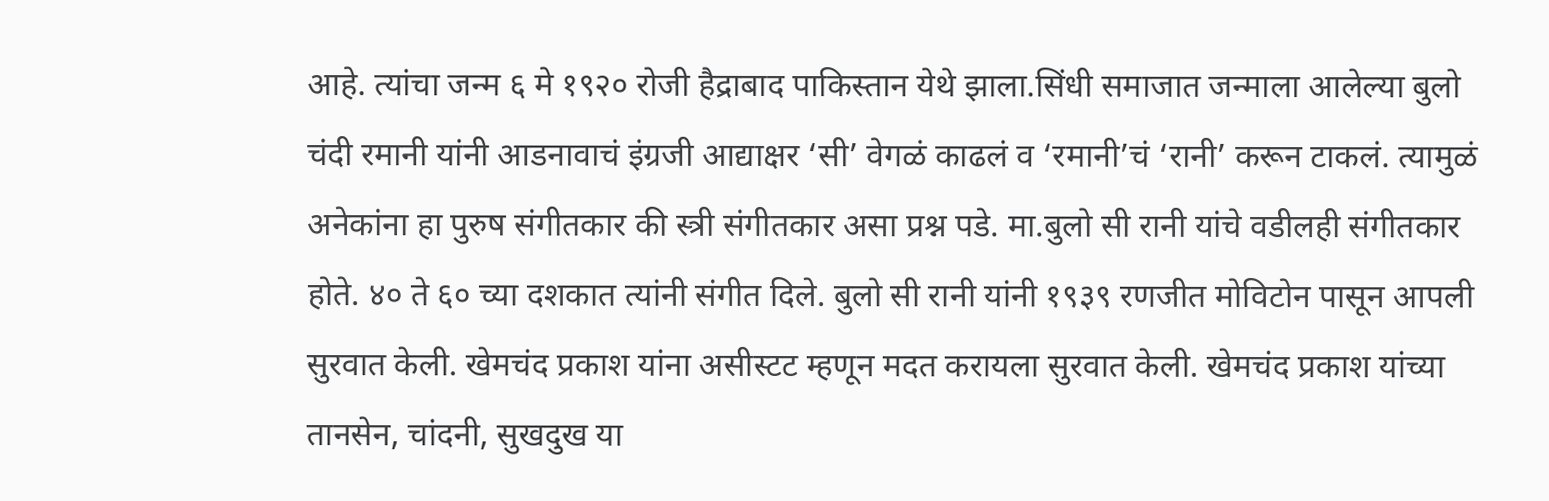आहे. त्यांचा जन्म ६ मे १९२० रोजी हैद्राबाद पाकिस्तान येथे झाला.सिंधी समाजात जन्माला आलेल्या बुलो चंदी रमानी यांनी आडनावाचं इंग्रजी आद्याक्षर ‘सी’ वेगळं काढलं व ‘रमानी’चं ‘रानी’ करून टाकलं. त्यामुळं अनेकांना हा पुरुष संगीतकार की स्त्री संगीतकार असा प्रश्न पडे. मा.बुलो सी रानी यांचे वडीलही संगीतकार होते. ४० ते ६० च्या दशकात त्यांनी संगीत दिले. बुलो सी रानी यांनी १९३९ रणजीत मोविटोन पासून आपली सुरवात केली. खेमचंद प्रकाश यांना असीस्टट म्हणून मदत करायला सुरवात केली. खेमचंद प्रकाश यांच्या तानसेन, चांदनी, सुखदुख या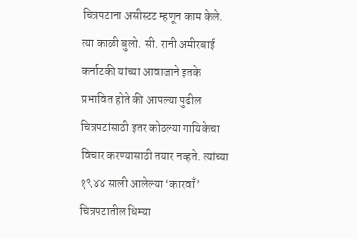चित्रपटाना असीस्टट म्हणून काम केले. त्या काळी बुलो. सी. रानी अमीरबाई कर्नाटकी यांच्या आवाजाने इतके प्रभावित होते की आपल्या पुढील चित्रपटांसाठी इतर कोठल्या गायिकेचा विचार करण्यासाठी तयार नव्हते. त्यांच्या १९४४ साली आलेल्या ‘कारवाँ’ चित्रपटातील धिम्या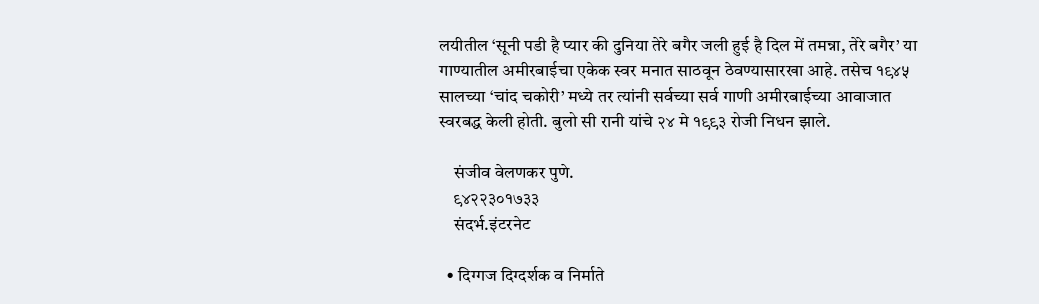लयीतील ‘सूनी पडी है प्यार की दुनिया तेरे बगैर जली हुई है दिल में तमन्ना, तेरे बगैर’ या गाण्यातील अमीरबाईचा एकेक स्वर मनात साठवून ठेवण्यासारखा आहे. तसेच १९४५ सालच्या ‘चांद चकोरी’ मध्ये तर त्यांनी सर्वच्या सर्व गाणी अमीरबाईच्या आवाजात स्वरबद्ध केली होती. बुलो सी रानी यांचे २४ मे १९९३ रोजी निधन झाले.

    संजीव वेलणकर पुणे.
    ९४२२३०१७३३
    संदर्भ.इंटरनेट

  • दिग्गज दिग्दर्शक व निर्माते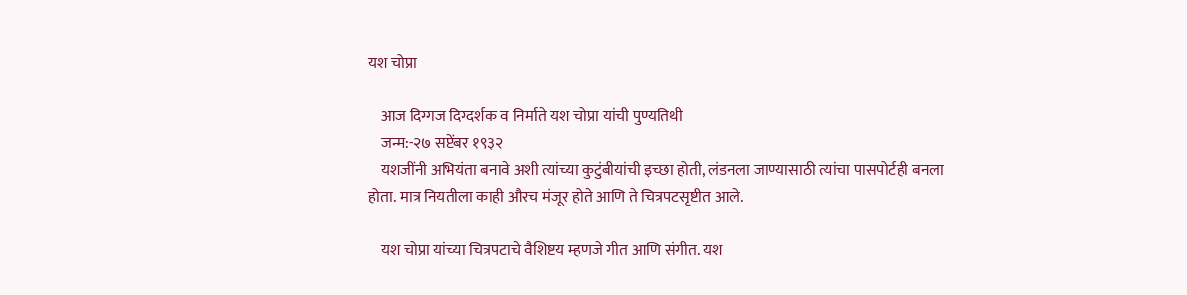यश चोप्रा

    आज दिग्गज दिग्दर्शक व निर्माते यश चोप्रा यांची पुण्यतिथी
    जन्म:-२७ सप्टेंबर १९३२
    यशजींनी अभियंता बनावे अशी त्यांच्या कुटुंबीयांची इच्छा होती, लंडनला जाण्यासाठी त्यांचा पासपोर्टही बनला होता. मात्र नियतीला काही औरच मंजूर होते आणि ते चित्रपटसृष्टीत आले.

    यश चोप्रा यांच्या चित्रपटाचे वैशिष्टय म्हणजे गीत आणि संगीत. यश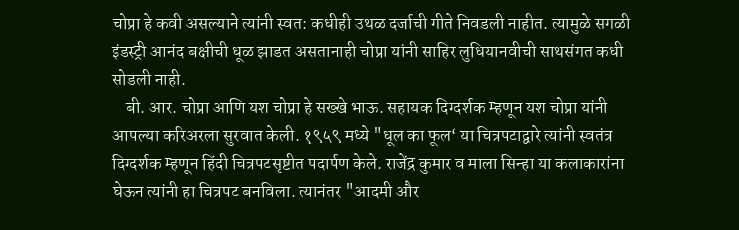चोप्रा हे कवी असल्याने त्यांनी स्वत: कधीही उथळ दर्जाची गीते निवडली नाहीत. त्यामुळे सगळी इंडस्ट्री आनंद बक्षीची धूळ झाडत असतानाही चोप्रा यांनी साहिर लुधियानवीची साथसंगत कधी सोडली नाही.
    बी. आर. चोप्रा आणि यश चोप्रा हे सख्खे भाऊ. सहायक दिग्दर्शक म्हणून यश चोप्रा यांनी आपल्या करिअरला सुरवात केली. १९५९ मध्ये "धूल का फूल‘ या चित्रपटाद्वारे त्यांनी स्वतंत्र दिग्दर्शक म्हणून हिंदी चित्रपटसृष्टीत पदार्पण केले. राजेंद्र कुमार व माला सिन्हा या कलाकारांना घेऊन त्यांनी हा चित्रपट बनविला. त्यानंतर "आदमी और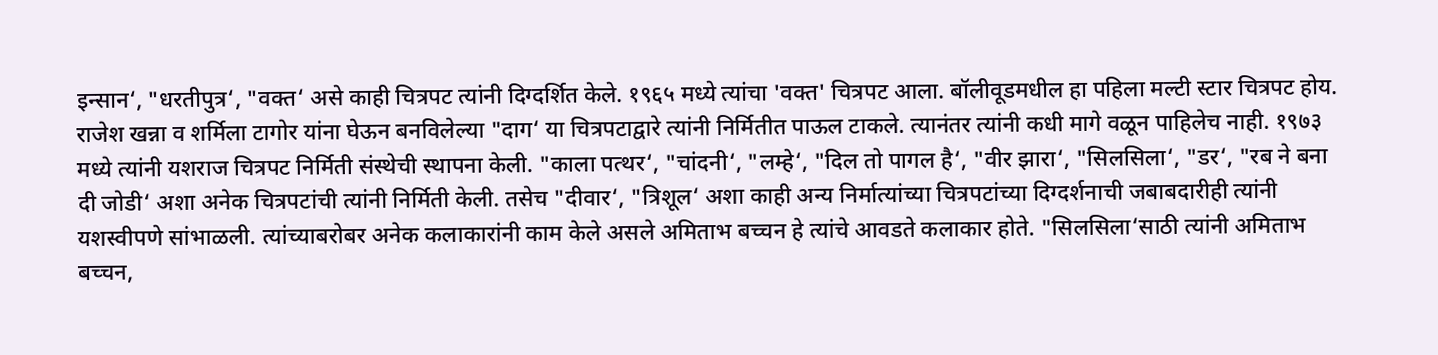इन्सान‘, "धरतीपुत्र‘, "वक्त‘ असे काही चित्रपट त्यांनी दिग्दर्शित केले. १९६५ मध्ये त्यांचा 'वक्त' चित्रपट आला. बॉलीवूडमधील हा पहिला मल्टी स्टार चित्रपट होय. राजेश खन्ना व शर्मिला टागोर यांना घेऊन बनविलेल्या "दाग‘ या चित्रपटाद्वारे त्यांनी निर्मितीत पाऊल टाकले. त्यानंतर त्यांनी कधी मागे वळून पाहिलेच नाही. १९७३ मध्ये त्यांनी यशराज चित्रपट निर्मिती संस्थेची स्थापना केली. "काला पत्थर‘, "चांदनी‘, "लम्हे‘, "दिल तो पागल है‘, "वीर झारा‘, "सिलसिला‘, "डर‘, "रब ने बना दी जोडी‘ अशा अनेक चित्रपटांची त्यांनी निर्मिती केली. तसेच "दीवार‘, "त्रिशूल‘ अशा काही अन्य निर्मात्यांच्या चित्रपटांच्या दिग्दर्शनाची जबाबदारीही त्यांनी यशस्वीपणे सांभाळली. त्यांच्याबरोबर अनेक कलाकारांनी काम केले असले अमिताभ बच्चन हे त्यांचे आवडते कलाकार होते. "सिलसिला‘साठी त्यांनी अमिताभ बच्चन,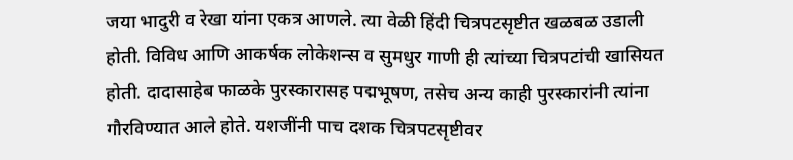जया भादुरी व रेखा यांना एकत्र आणले. त्या वेळी हिंदी चित्रपटसृष्टीत खळबळ उडाली होती. विविध आणि आकर्षक लोकेशन्स व सुमधुर गाणी ही त्यांच्या चित्रपटांची खासियत होती. दादासाहेब फाळके पुरस्कारासह पद्मभूषण, तसेच अन्य काही पुरस्कारांनी त्यांना गौरविण्यात आले होते. यशजींनी पाच दशक चित्रपटसृष्टीवर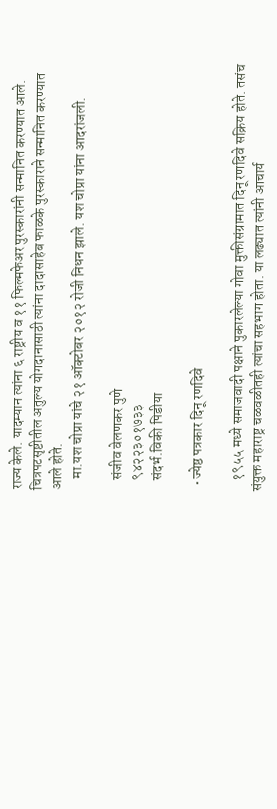राज्य केले. यादम्यान त्यांना ६ राष्ट्रीय व ११ फिल्मफेअर पुरस्कारांनी सन्मानित करण्यात आले. चित्रपटसृष्टीतील अतुल्य योगदानासाठी त्यांना दादासाहेब फाळके पुरस्काराने सन्मानित करण्यात आले होते.
    मा.यश चोप्रा यांचे २१ ऑक्टोबर २०१२ रोजी निधन झाले. यश चोप्रा यांना आदरांजली.

    संजीव वेलणकर पुणे
    ९४२२३०१७३३
    संदर्भ.विकी पिडीया

  • ज्येष्ठ पत्रकार दिनू रणदिवे

    १९५५ मध्ये समाजवादी पक्षाने पुकारलेल्या गोवा मुक्तीसंग्रामात दिनू रणदिवे सक्रिय होते. तसंच संयुक्त महाराष्ट्र चळवळीतही त्यांचा सहभाग होता. या लढ्यात त्यांनी आचार्य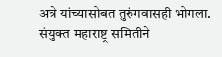अत्रे यांच्यासोबत तुरुंगवासही भोगला. संयुक्त महाराष्ट्र समितीने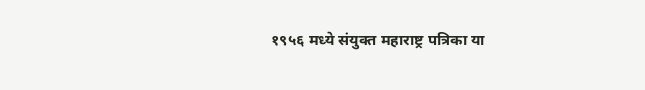१९५६ मध्ये संयुक्त महाराष्ट्र पत्रिका या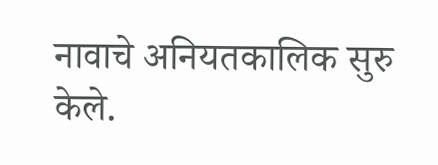नावाचे अनियतकालिक सुरु केले.